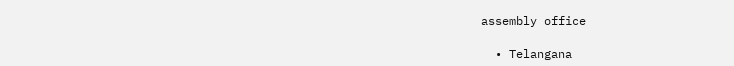assembly office

  • Telangana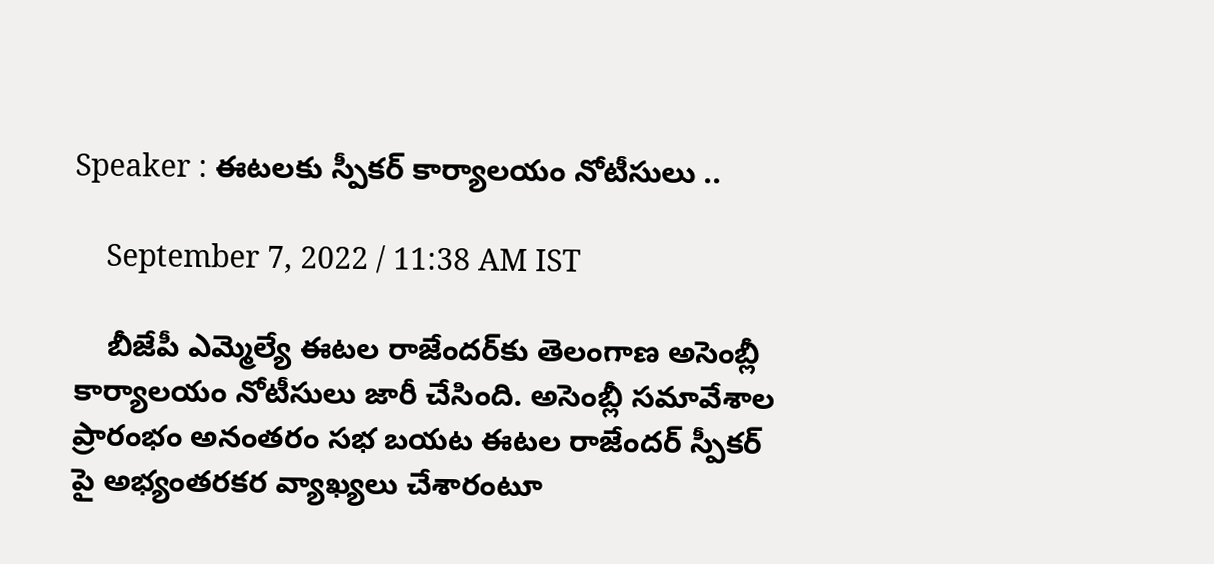Speaker : ఈటలకు స్పీకర్ కార్యాలయం నోటీసులు ..

    September 7, 2022 / 11:38 AM IST

    బీజేపీ ఎమ్మెల్యే ఈటల రాజేందర్‌కు తెలంగాణ అసెంబ్లీ కార్యాలయం నోటీసులు జారీ చేసింది. అసెంబ్లీ సమావేశాల ప్రారంభం అనంతరం సభ బయట ఈటల రాజేందర్ స్పీకర్ పై అభ్యంతరకర వ్యాఖ్యలు చేశారంటూ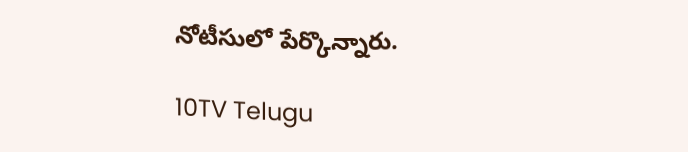నోటీసులో పేర్కొన్నారు.

10TV Telugu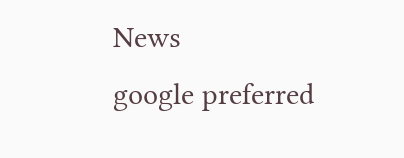News
google preferred